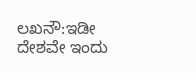ಲಖನೌ:ಇಡೀ ದೇಶವೇ ಇಂದು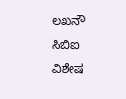ಲಖನೌ ಸಿಬಿಐ ವಿಶೇಷ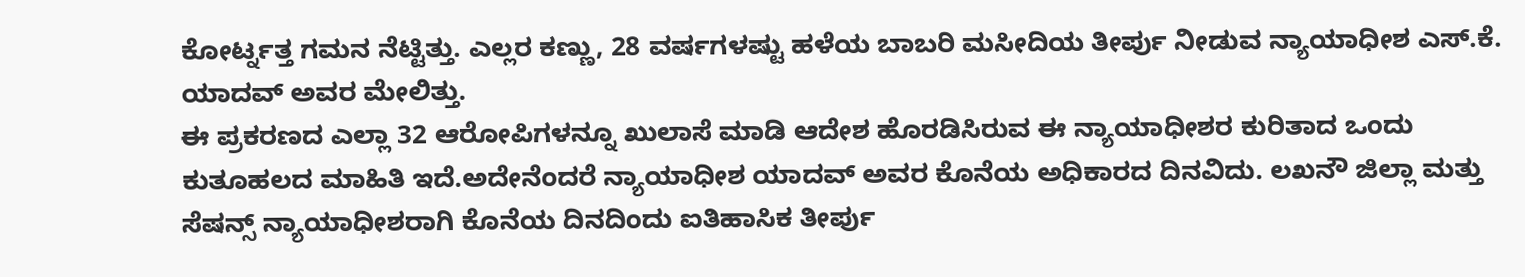ಕೋರ್ಟ್ನತ್ತ ಗಮನ ನೆಟ್ಟಿತ್ತು. ಎಲ್ಲರ ಕಣ್ಣು, 28 ವರ್ಷಗಳಷ್ಟು ಹಳೆಯ ಬಾಬರಿ ಮಸೀದಿಯ ತೀರ್ಪು ನೀಡುವ ನ್ಯಾಯಾಧೀಶ ಎಸ್.ಕೆ. ಯಾದವ್ ಅವರ ಮೇಲಿತ್ತು.
ಈ ಪ್ರಕರಣದ ಎಲ್ಲಾ 32 ಆರೋಪಿಗಳನ್ನೂ ಖುಲಾಸೆ ಮಾಡಿ ಆದೇಶ ಹೊರಡಿಸಿರುವ ಈ ನ್ಯಾಯಾಧೀಶರ ಕುರಿತಾದ ಒಂದು ಕುತೂಹಲದ ಮಾಹಿತಿ ಇದೆ.ಅದೇನೆಂದರೆ ನ್ಯಾಯಾಧೀಶ ಯಾದವ್ ಅವರ ಕೊನೆಯ ಅಧಿಕಾರದ ದಿನವಿದು. ಲಖನೌ ಜಿಲ್ಲಾ ಮತ್ತು ಸೆಷನ್ಸ್ ನ್ಯಾಯಾಧೀಶರಾಗಿ ಕೊನೆಯ ದಿನದಿಂದು ಐತಿಹಾಸಿಕ ತೀರ್ಪು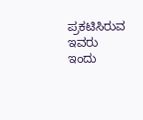ಪ್ರಕಟಿಸಿರುವ ಇವರು ಇಂದು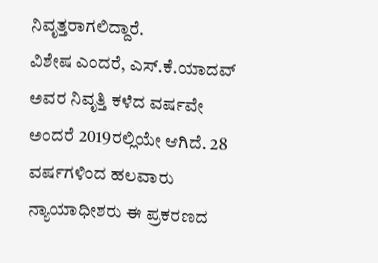ನಿವೃತ್ತರಾಗಲಿದ್ದಾರೆ.
ವಿಶೇಷ ಎಂದರೆ, ಎಸ್.ಕೆ.ಯಾದವ್ ಅವರ ನಿವೃತ್ತಿ ಕಳೆದ ವರ್ಷವೇ ಅಂದರೆ 2019ರಲ್ಲಿಯೇ ಆಗಿದೆ. 28 ವರ್ಷಗಳಿಂದ ಹಲವಾರು ನ್ಯಾಯಾಧೀಶರು ಈ ಪ್ರಕರಣದ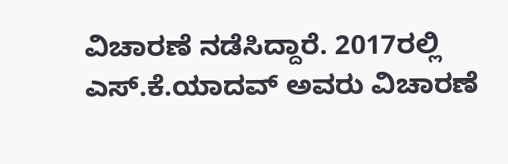ವಿಚಾರಣೆ ನಡೆಸಿದ್ದಾರೆ. 2017ರಲ್ಲಿ ಎಸ್.ಕೆ.ಯಾದವ್ ಅವರು ವಿಚಾರಣೆ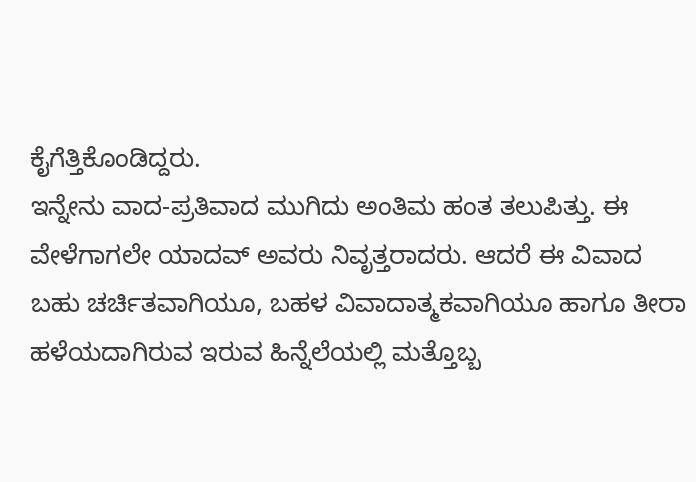ಕೈಗೆತ್ತಿಕೊಂಡಿದ್ದರು.
ಇನ್ನೇನು ವಾದ-ಪ್ರತಿವಾದ ಮುಗಿದು ಅಂತಿಮ ಹಂತ ತಲುಪಿತ್ತು. ಈ ವೇಳೆಗಾಗಲೇ ಯಾದವ್ ಅವರು ನಿವೃತ್ತರಾದರು. ಆದರೆ ಈ ವಿವಾದ ಬಹು ಚರ್ಚಿತವಾಗಿಯೂ, ಬಹಳ ವಿವಾದಾತ್ಮಕವಾಗಿಯೂ ಹಾಗೂ ತೀರಾ ಹಳೆಯದಾಗಿರುವ ಇರುವ ಹಿನ್ನೆಲೆಯಲ್ಲಿ ಮತ್ತೊಬ್ಬ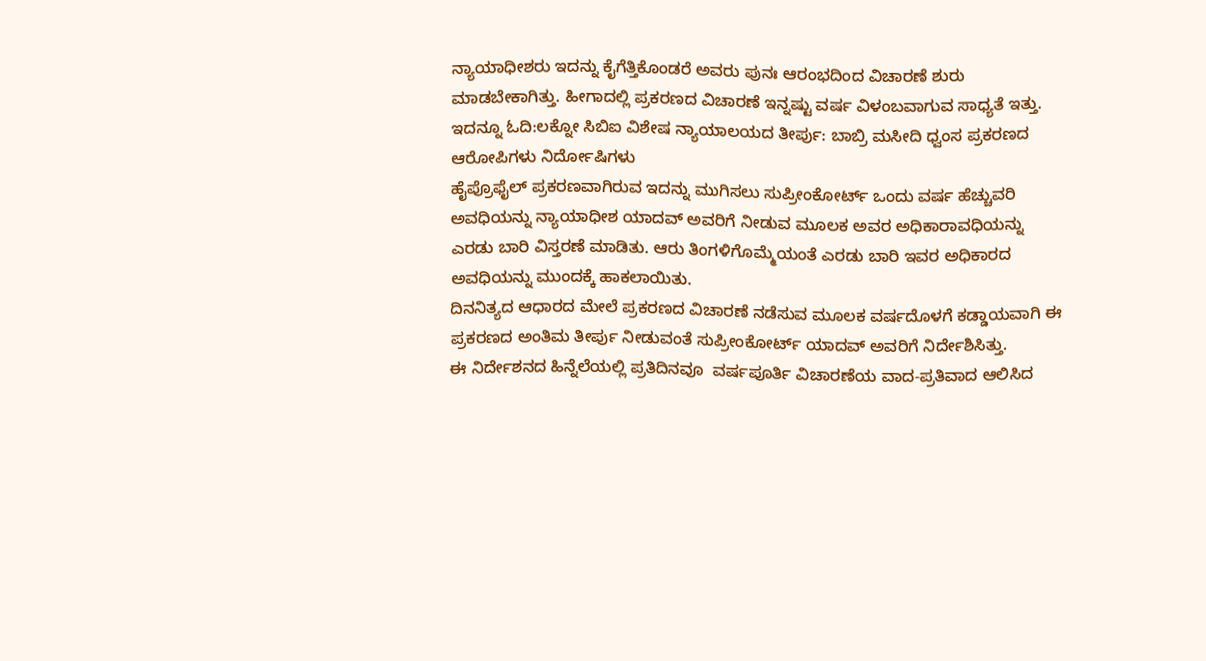ನ್ಯಾಯಾಧೀಶರು ಇದನ್ನು ಕೈಗೆತ್ತಿಕೊಂಡರೆ ಅವರು ಪುನಃ ಆರಂಭದಿಂದ ವಿಚಾರಣೆ ಶುರು ಮಾಡಬೇಕಾಗಿತ್ತು. ಹೀಗಾದಲ್ಲಿ ಪ್ರಕರಣದ ವಿಚಾರಣೆ ಇನ್ನಷ್ಟು ವರ್ಷ ವಿಳಂಬವಾಗುವ ಸಾಧ್ಯತೆ ಇತ್ತು.
ಇದನ್ನೂ ಓದಿ:ಲಕ್ನೋ ಸಿಬಿಐ ವಿಶೇಷ ನ್ಯಾಯಾಲಯದ ತೀರ್ಪು: ಬಾಬ್ರಿ ಮಸೀದಿ ಧ್ವಂಸ ಪ್ರಕರಣದ ಆರೋಪಿಗಳು ನಿರ್ದೋಷಿಗಳು
ಹೈಪ್ರೊಫೈಲ್ ಪ್ರಕರಣವಾಗಿರುವ ಇದನ್ನು ಮುಗಿಸಲು ಸುಪ್ರೀಂಕೋರ್ಟ್ ಒಂದು ವರ್ಷ ಹೆಚ್ಚುವರಿ ಅವಧಿಯನ್ನು ನ್ಯಾಯಾಧೀಶ ಯಾದವ್ ಅವರಿಗೆ ನೀಡುವ ಮೂಲಕ ಅವರ ಅಧಿಕಾರಾವಧಿಯನ್ನು ಎರಡು ಬಾರಿ ವಿಸ್ತರಣೆ ಮಾಡಿತು. ಆರು ತಿಂಗಳಿಗೊಮ್ಮೆಯಂತೆ ಎರಡು ಬಾರಿ ಇವರ ಅಧಿಕಾರದ ಅವಧಿಯನ್ನು ಮುಂದಕ್ಕೆ ಹಾಕಲಾಯಿತು.
ದಿನನಿತ್ಯದ ಆಧಾರದ ಮೇಲೆ ಪ್ರಕರಣದ ವಿಚಾರಣೆ ನಡೆಸುವ ಮೂಲಕ ವರ್ಷದೊಳಗೆ ಕಡ್ಡಾಯವಾಗಿ ಈ ಪ್ರಕರಣದ ಅಂತಿಮ ತೀರ್ಪು ನೀಡುವಂತೆ ಸುಪ್ರೀಂಕೋರ್ಟ್ ಯಾದವ್ ಅವರಿಗೆ ನಿರ್ದೇಶಿಸಿತ್ತು.
ಈ ನಿರ್ದೇಶನದ ಹಿನ್ನೆಲೆಯಲ್ಲಿ ಪ್ರತಿದಿನವೂ  ವರ್ಷಪೂರ್ತಿ ವಿಚಾರಣೆಯ ವಾದ-ಪ್ರತಿವಾದ ಆಲಿಸಿದ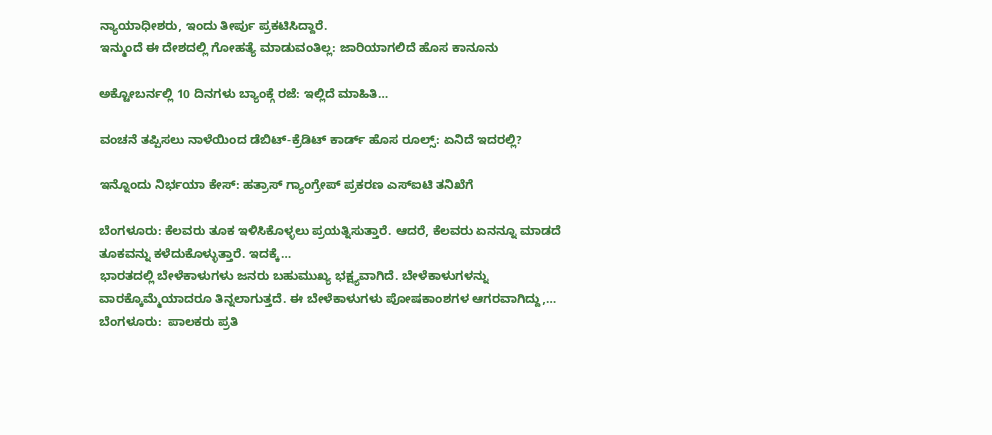ನ್ಯಾಯಾಧೀಶರು, ಇಂದು ತೀರ್ಪು ಪ್ರಕಟಿಸಿದ್ದಾರೆ.
ಇನ್ಮುಂದೆ ಈ ದೇಶದಲ್ಲಿ ಗೋಹತ್ಯೆ ಮಾಡುವಂತಿಲ್ಲ: ಜಾರಿಯಾಗಲಿದೆ ಹೊಸ ಕಾನೂನು

ಅಕ್ಟೋಬರ್ನಲ್ಲಿ 10 ದಿನಗಳು ಬ್ಯಾಂಕ್ಗೆ ರಜೆ: ಇಲ್ಲಿದೆ ಮಾಹಿತಿ…

ವಂಚನೆ ತಪ್ಪಿಸಲು ನಾಳೆಯಿಂದ ಡೆಬಿಟ್-ಕ್ರೆಡಿಟ್ ಕಾರ್ಡ್ ಹೊಸ ರೂಲ್ಸ್: ಏನಿದೆ ಇದರಲ್ಲಿ?

ಇನ್ನೊಂದು ನಿರ್ಭಯಾ ಕೇಸ್: ಹತ್ರಾಸ್ ಗ್ಯಾಂಗ್ರೇಪ್ ಪ್ರಕರಣ ಎಸ್ಐಟಿ ತನಿಖೆಗೆ

ಬೆಂಗಳೂರು: ಕೆಲವರು ತೂಕ ಇಳಿಸಿಕೊಳ್ಳಲು ಪ್ರಯತ್ನಿಸುತ್ತಾರೆ. ಆದರೆ, ಕೆಲವರು ಏನನ್ನೂ ಮಾಡದೆ ತೂಕವನ್ನು ಕಳೆದುಕೊಳ್ಳುತ್ತಾರೆ. ಇದಕ್ಕೆ…
ಭಾರತದಲ್ಲಿ ಬೇಳೆಕಾಳುಗಳು ಜನರು ಬಹುಮುಖ್ಯ ಭಕ್ಷ್ಯವಾಗಿದೆ. ಬೇಳೆಕಾಳುಗಳನ್ನು ವಾರಕ್ಕೊಮ್ಮೆಯಾದರೂ ತಿನ್ನಲಾಗುತ್ತದೆ. ಈ ಬೇಳೆಕಾಳುಗಳು ಪೋಷಕಾಂಶಗಳ ಆಗರವಾಗಿದ್ದು,…
ಬೆಂಗಳೂರು:  ಪಾಲಕರು ಪ್ರತಿ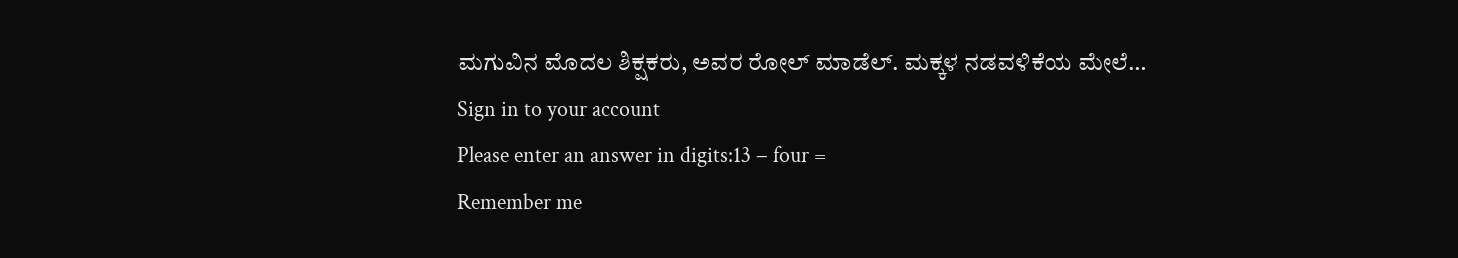ಮಗುವಿನ ಮೊದಲ ಶಿಕ್ಷಕರು, ಅವರ ರೋಲ್ ಮಾಡೆಲ್. ಮಕ್ಕಳ ನಡವಳಿಕೆಯ ಮೇಲೆ…
Sign in to your account
Please enter an answer in digits:13 − four =
Remember me